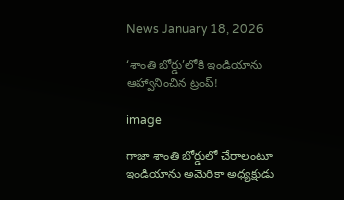News January 18, 2026

‘శాంతి బోర్డు’లోకి ఇండియాను ఆహ్వానించిన ట్రంప్!

image

గాజా శాంతి బోర్డులో చేరాలంటూ ఇండియాను అమెరికా అధ్యక్షుడు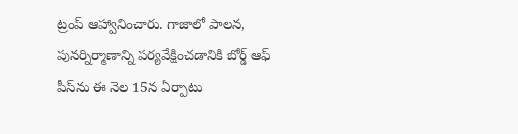ట్రంప్ ఆహ్వానించారు. గాజాలో పాలన, పునర్నిర్మాణాన్ని పర్యవేక్షించడానికి బోర్డ్ ఆఫ్ పీస్‌ను ఈ నెల 15న ఏర్పాటు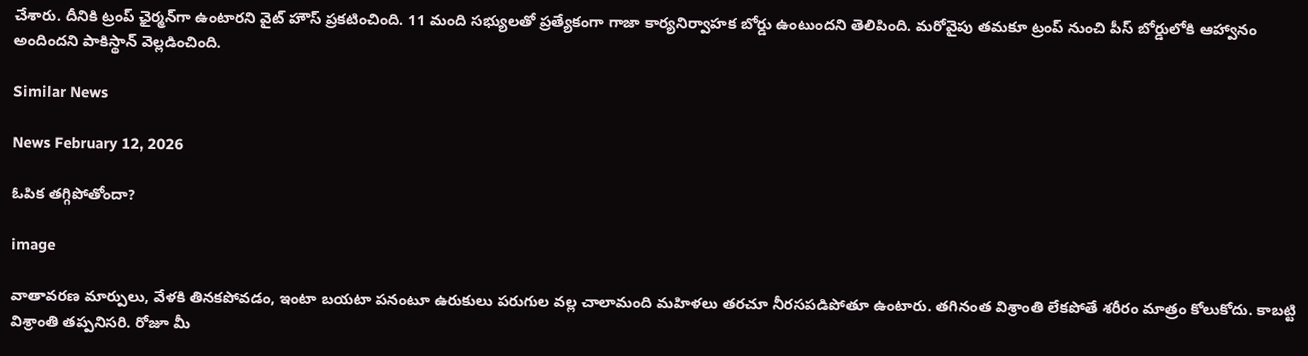చేశారు. దీనికి ట్రంప్ ఛైర్మన్‌గా ఉంటారని వైట్ హౌస్ ప్రకటించింది. 11 మంది సభ్యులతో ప్రత్యేకంగా గాజా కార్యనిర్వాహక బోర్డు ఉంటుందని తెలిపింది. మరోవైపు తమకూ ట్రంప్ నుంచి పీస్ బోర్డులోకి ఆహ్వానం అందిందని పాకిస్థాన్‌ వెల్లడించింది.

Similar News

News February 12, 2026

ఓపిక తగ్గిపోతోందా?

image

వాతావరణ మార్పులు, వేళకి తినకపోవడం, ఇంటా బయటా పనంటూ ఉరుకులు పరుగుల వల్ల చాలామంది మహిళలు తరచూ నీరసపడిపోతూ ఉంటారు. తగినంత విశ్రాంతి లేకపోతే శరీరం మాత్రం కోలుకోదు. కాబట్టి విశ్రాంతి తప్పనిసరి. రోజూ మీ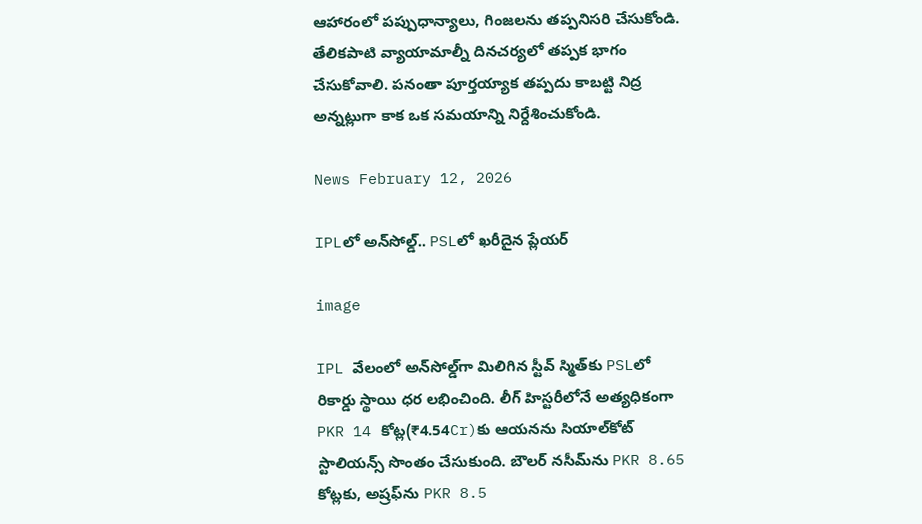ఆహారంలో పప్పుధాన్యాలు, గింజలను తప్పనిసరి చేసుకోండి. తేలికపాటి వ్యాయామాల్నీ దినచర్యలో తప్పక భాగం చేసుకోవాలి. పనంతా పూర్తయ్యాక తప్పదు కాబట్టి నిద్ర అన్నట్లుగా కాక ఒక సమయాన్ని నిర్దేశించుకోండి.

News February 12, 2026

IPLలో అన్‌సోల్డ్.. PSLలో ఖరీదైన ప్లేయర్

image

IPL వేలంలో అన్‌సోల్డ్‌గా మిలిగిన స్టీవ్ స్మిత్‌కు PSLలో రికార్డు స్థాయి ధర లభించింది. లీగ్ హిస్టరీలోనే అత్యధికంగా PKR 14 కోట్ల(₹4.54Cr)కు ఆయనను సియాల్‌కోట్ స్టాలియన్స్ సొంతం చేసుకుంది. బౌలర్ నసీమ్‌ను PKR 8.65 కోట్లకు, అష్రఫ్‌ను PKR 8.5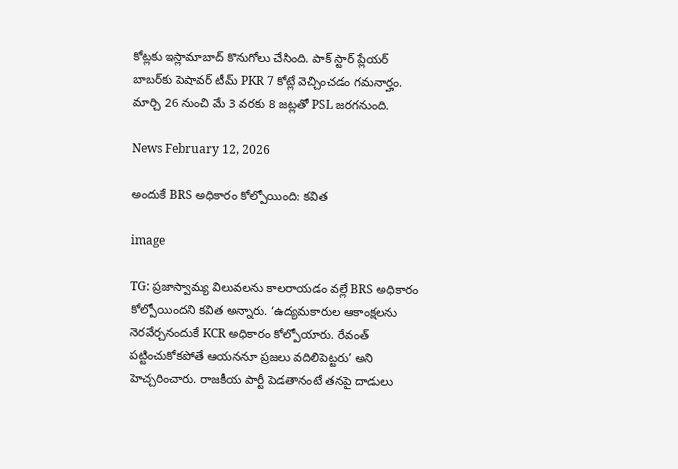కోట్లకు ఇస్లామాబాద్ కొనుగోలు చేసింది. పాక్ స్టార్ ప్లేయర్ బాబర్‌కు పెషావర్ టీమ్ PKR 7 కోట్లే వెచ్చించడం గమనార్హం. మార్చి 26 నుంచి మే 3 వరకు 8 జట్లతో PSL జరగనుంది.

News February 12, 2026

అందుకే BRS అధికారం కోల్పోయింది: కవిత

image

TG: ప్రజాస్వామ్య విలువలను కాలరాయడం వల్లే BRS అధికారం కోల్పోయిందని కవిత అన్నారు. ‘ఉద్యమకారుల ఆకాంక్షలను నెరవేర్చనందుకే KCR అధికారం కోల్పోయారు. రేవంత్‌ పట్టించుకోకపోతే ఆయననూ ప్రజలు వదిలిపెట్టరు’ అని హెచ్చరించారు. రాజకీయ పార్టీ పెడతానంటే తనపై దాడులు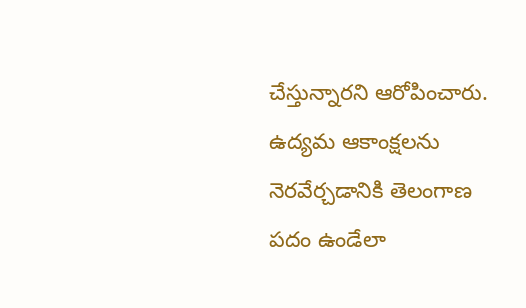చేస్తున్నారని ఆరోపించారు. ఉద్యమ ఆకాంక్షలను నెరవేర్చడానికి తెలంగాణ పదం ఉండేలా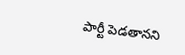పార్టీ పెడతానని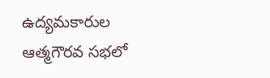ఉద్యమకారుల ఆత్మగౌరవ సభలో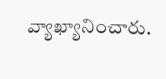వ్యాఖ్యానించారు.